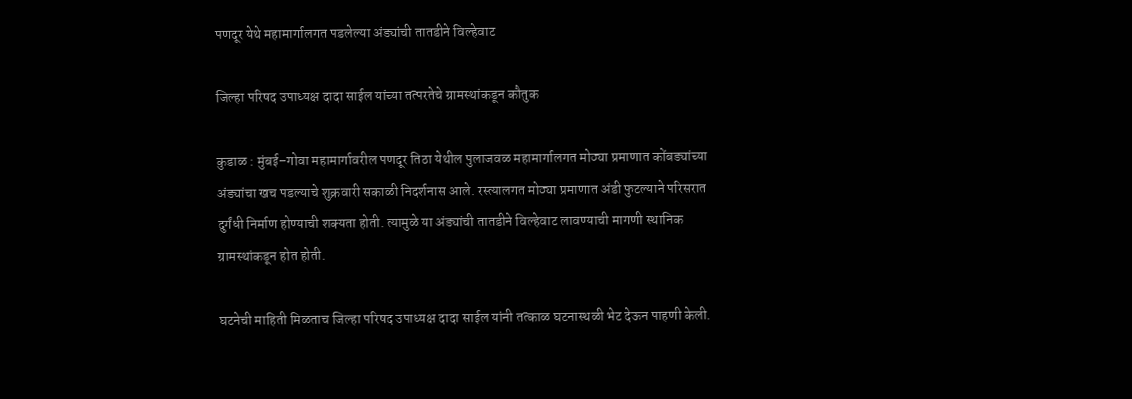पणदूर येथे महामार्गालगत पडलेल्या अंड्यांची तातडीने विल्हेवाट

जिल्हा परिषद उपाध्यक्ष दादा साईल यांच्या तत्परतेचे ग्रामस्थांकडून कौतुक

कुडाळ : मुंबई–गोवा महामार्गावरील पणदूर तिठा येथील पुलाजवळ महामार्गालगत मोठ्या प्रमाणात कोंबड्यांच्या अंड्यांचा खच पडल्याचे शुक्रवारी सकाळी निदर्शनास आले. रस्त्यालगत मोठ्या प्रमाणात अंडी फुटल्याने परिसरात दुर्गंधी निर्माण होण्याची शक्यता होती. त्यामुळे या अंड्यांची तातडीने विल्हेवाट लावण्याची मागणी स्थानिक ग्रामस्थांकडून होत होती.

घटनेची माहिती मिळताच जिल्हा परिषद उपाध्यक्ष दादा साईल यांनी तत्काळ घटनास्थळी भेट देऊन पाहणी केली.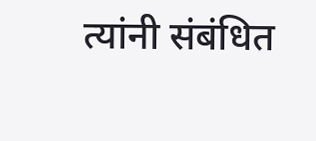त्यांनी संबंधित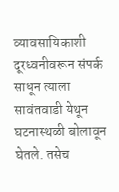व्यावसायिकाशी दूरध्वनीवरून संपर्क साधून त्याला सावंतवाडी येथून घटनास्थळी बोलावून घेतले. तसेच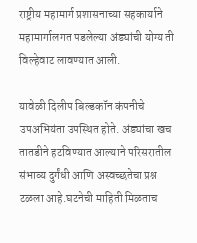राष्ट्रीय महामार्ग प्रशासनाच्या सहकार्याने महामार्गालगत पडलेल्या अंड्यांची योग्य ती विल्हेवाट लावण्यात आली.

यावेळी दिलीप बिल्डकॉन कंपनीचे उपअभियंता उपस्थित होते. अंड्यांचा खच तातडीने हटविण्यात आल्याने परिसरातील संभाव्य दुर्गंधी आणि अस्वच्छतेचा प्रश्न टळला आहे.घटनेची माहिती मिळताच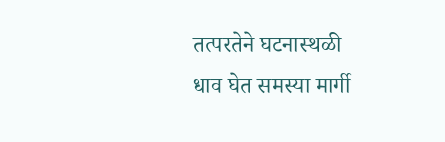तत्परतेने घटनास्थळी धाव घेत समस्या मार्गी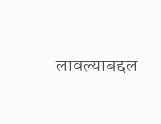लावल्याबद्दल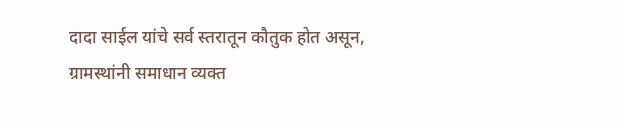दादा साईल यांचे सर्व स्तरातून कौतुक होत असून, ग्रामस्थांनी समाधान व्यक्त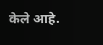केले आहे.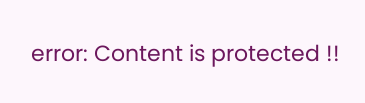error: Content is protected !!